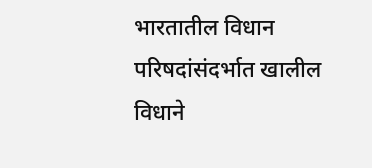भारतातील विधान परिषदांसंदर्भात खालील विधाने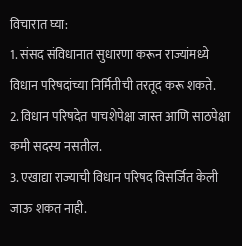विचारात घ्या:
1. संसद संविधानात सुधारणा करून राज्यांमध्ये विधान परिषदांच्या निर्मितीची तरतूद करू शकते.
2. विधान परिषदेत पाचशेपेक्षा जास्त आणि साठपेक्षा कमी सदस्य नसतील.
3. एखाद्या राज्याची विधान परिषद विसर्जित केली जाऊ शकत नाही.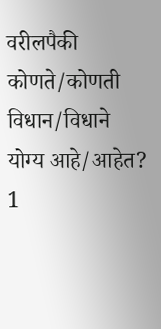वरीलपैकी कोणते/कोणती विधान/विधाने योग्य आहे/आहेत?
1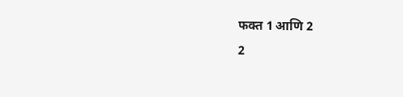फक्त 1 आणि 2
2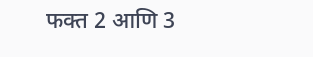फक्त 2 आणि 3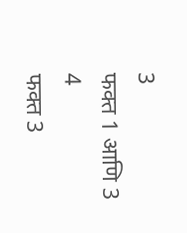3
फक्त 1 आणि 3
4
फक्त 3